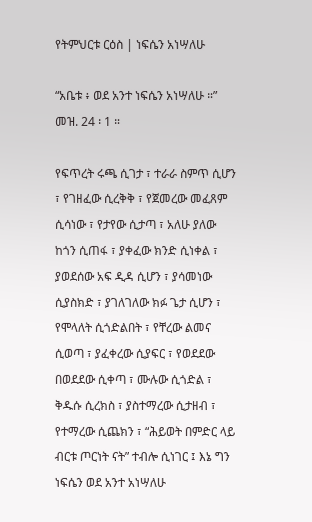የትምህርቱ ርዕስ | ነፍሴን አነሣለሁ

“አቤቱ ፥ ወደ አንተ ነፍሴን አነሣለሁ ።” መዝ. 24 ፡ 1 ።

የፍጥረት ሩጫ ሲገታ ፣ ተራራ ስምጥ ሲሆን ፣ የገዘፈው ሲረቅቅ ፣ የጀመረው መፈጸም ሲሳነው ፣ የታየው ሲታጣ ፣ አለሁ ያለው ከጎን ሲጠፋ ፣ ያቀፈው ክንድ ሲነቀል ፣ ያወደሰው አፍ ዲዳ ሲሆን ፣ ያሳመነው ሲያስክድ ፣ ያገለገለው ክፉ ጌታ ሲሆን ፣ የሞላለት ሲጎድልበት ፣ የቸረው ልመና ሲወጣ ፣ ያፈቀረው ሲያፍር ፣ የወደደው በወደደው ሲቀጣ ፣ ሙሉው ሲጎድል ፣ ቅዱሱ ሲረክስ ፣ ያስተማረው ሲታዘብ ፣ የተማረው ሲጨክን ፣ “ሕይወት በምድር ላይ ብርቱ ጦርነት ናት” ተብሎ ሲነገር ፤ እኔ ግን ነፍሴን ወደ አንተ አነሣለሁ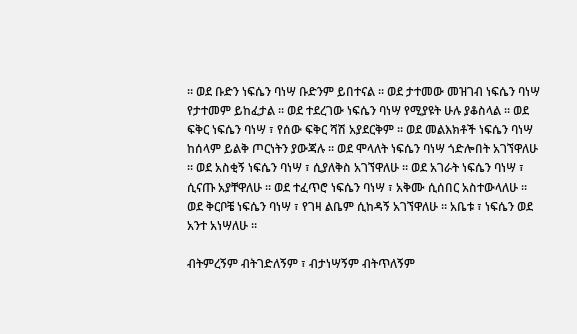። ወደ ቡድን ነፍሴን ባነሣ ቡድንም ይበተናል ። ወደ ታተመው መዝገብ ነፍሴን ባነሣ የታተመም ይከፈታል ። ወደ ተደረገው ነፍሴን ባነሣ የሚያዩት ሁሉ ያቆስላል ። ወደ ፍቅር ነፍሴን ባነሣ ፣ የሰው ፍቅር ሻሽ አያደርቅም ። ወደ መልእክቶች ነፍሴን ባነሣ ከሰላም ይልቅ ጦርነትን ያውጃሉ ። ወደ ሞላለት ነፍሴን ባነሣ ጎድሎበት አገኘዋለሁ ። ወደ አስቂኝ ነፍሴን ባነሣ ፣ ሲያለቅስ አገኘዋለሁ ። ወደ አገራት ነፍሴን ባነሣ ፣ ሲናጡ አያቸዋለሁ ። ወደ ተፈጥሮ ነፍሴን ባነሣ ፣ አቅሙ ሲሰበር አስተውላለሁ ። ወደ ቅርቦቼ ነፍሴን ባነሣ ፣ የገዛ ልቤም ሲከዳኝ አገኘዋለሁ ። አቤቱ ፣ ነፍሴን ወደ አንተ አነሣለሁ ።

ብትምረኝም ብትገድለኝም ፣ ብታነሣኝም ብትጥለኝም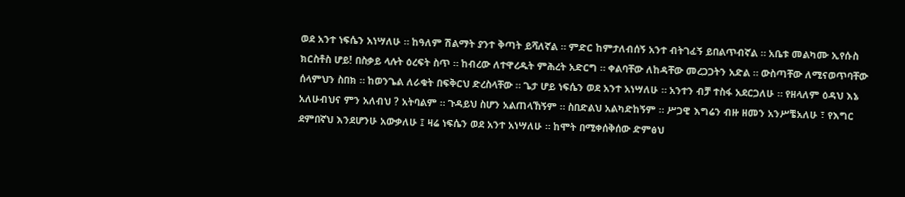ወደ አንተ ነፍሴን አነሣለሁ ። ከዓለም ሽልማት ያንተ ቅጣት ይሻለኛል ። ምድር ከምታለብሰኝ አንተ ብትገፈኝ ይበልጥብኛል ። አቤቱ መልካሙ ኢየሱስ ክርስቶስ ሆይ! በስቃይ ላሉት ዕረፍት ስጥ ። ከብረው ለተዋረዱት ምሕረት አድርግ ። ቀልባቸው ለከዳቸው መረጋጋትን አድል ። ውስጣቸው ለሚናወጥባቸው ሰላምህን ስበክ ። ከወንጌል ለራቁት በፍቅርህ ድረስላቸው ። ጌታ ሆይ ነፍሴን ወደ አንተ አነሣለሁ ። አንተን ብቻ ተስፋ አደርጋለሁ ። የዘላለም ዕዳህ እኔ አለሁብህና ምን አለብህ ? አትባልም ። ጉዳይህ ስሆን አልጠላኸኝም ። ስበድልህ አልካድከኝም ። ሥጋዊ እግሬን ብዙ ዘመን አንሥቼአለሁ ፣ የእግር ደምበኛህ እንደሆንሁ አውቃለሁ ፤ ዛሬ ነፍሴን ወደ አንተ አነሣለሁ ። ከሞት በሚቀሰቅሰው ድምፅህ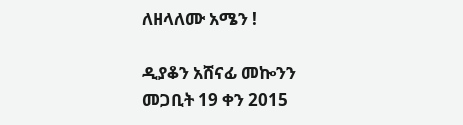ለዘላለሙ አሜን !

ዲያቆን አሸናፊ መኰንን
መጋቢት 19 ቀን 2015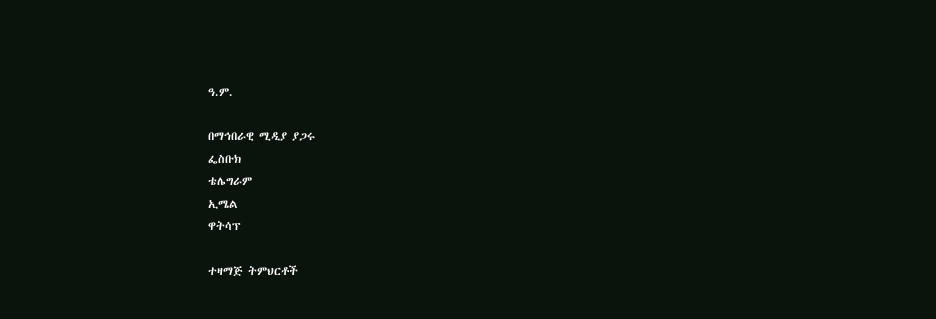ዓ.ም.

በማኅበራዊ ሚዲያ ያጋሩ
ፌስቡክ
ቴሌግራም
ኢሜል
ዋትሳፕ

ተዛማጅ ትምህርቶች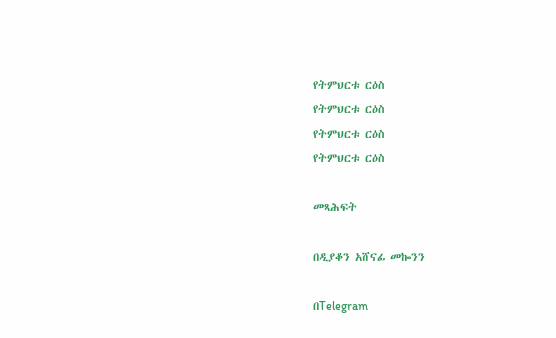የትምህርቱ ርዕስ
የትምህርቱ ርዕስ
የትምህርቱ ርዕስ
የትምህርቱ ርዕስ

መጻሕፍት

በዲያቆን አሸናፊ መኰንን

በTelegram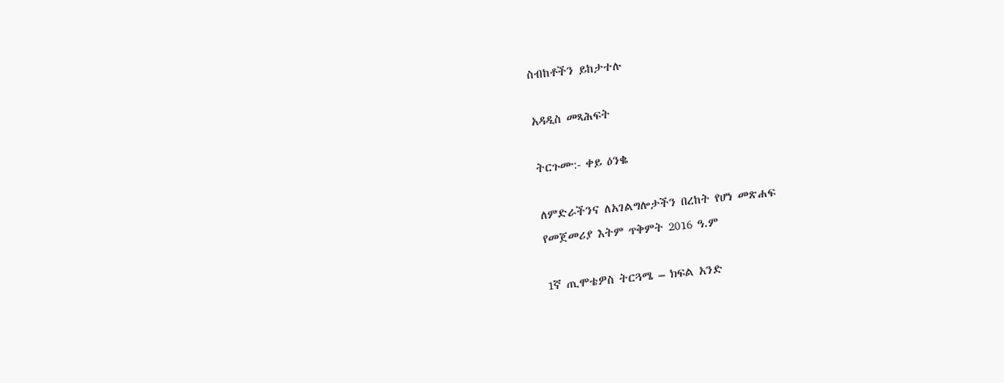ስብከቶችን ይከታተሉ

አዳዲስ መጻሕፍት

ትርጉሙ:- ቀይ ዕንቈ

ለምድራችንና ለአገልግሎታችን በረከት የሆነ መጽሐፍ
የመጀመሪያ እትም ጥቅምት 2016 ዓ.ም

1ኛ ጢሞቴዎስ ትርጓሜ – ክፍል አንድ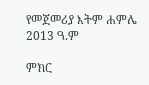የመጀመሪያ እትም ሐምሌ 2013 ዓ.ም

ምክር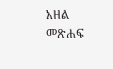አዘል መጽሐፍ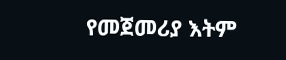የመጀመሪያ እትም